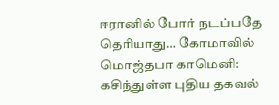ஈரானில் போர் நடப்பதே தெரியாது… கோமாவில் மொஜ்தபா காமெனி: கசிந்துள்ள புதிய தகவல்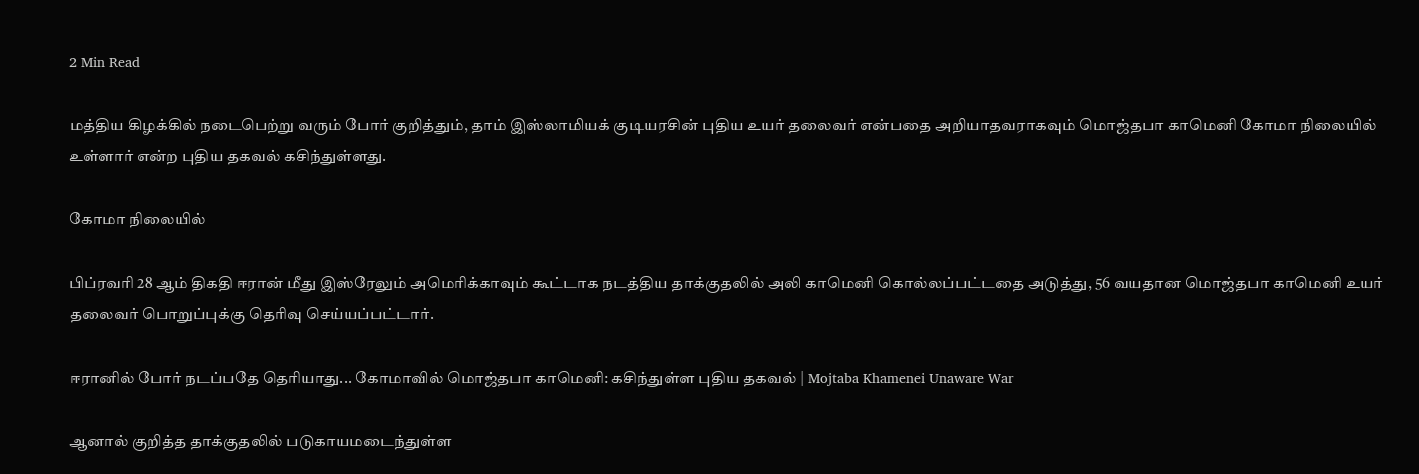2 Min Read

மத்திய கிழக்கில் நடைபெற்று வரும் போர் குறித்தும், தாம் இஸ்லாமியக் குடியரசின் புதிய உயர் தலைவர் என்பதை அறியாதவராகவும் மொஜ்தபா காமெனி கோமா நிலையில் உள்ளார் என்ற புதிய தகவல் கசிந்துள்ளது.

கோமா நிலையில்

பிப்ரவரி 28 ஆம் திகதி ஈரான் மீது இஸ்ரேலும் அமெரிக்காவும் கூட்டாக நடத்திய தாக்குதலில் அலி காமெனி கொல்லப்பட்டதை அடுத்து, 56 வயதான மொஜ்தபா காமெனி உயர் தலைவர் பொறுப்புக்கு தெரிவு செய்யப்பட்டார்.

ஈரானில் போர் நடப்பதே தெரியாது... கோமாவில் மொஜ்தபா காமெனி: கசிந்துள்ள புதிய தகவல் | Mojtaba Khamenei Unaware War

ஆனால் குறித்த தாக்குதலில் படுகாயமடைந்துள்ள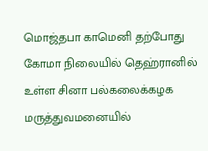மொஜ்தபா காமெனி தற்போது கோமா நிலையில் தெஹ்ரானில் உள்ள சினா பல்கலைக்கழக மருத்துவமனையில்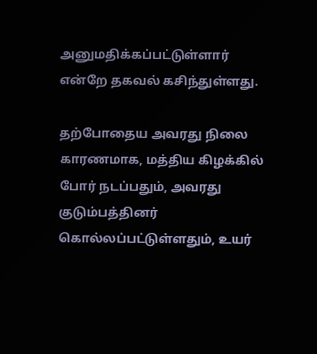அனுமதிக்கப்பட்டுள்ளார் என்றே தகவல் கசிந்துள்ளது.

தற்போதைய அவரது நிலை காரணமாக, மத்திய கிழக்கில் போர் நடப்பதும், அவரது குடும்பத்தினர் கொல்லப்பட்டுள்ளதும், உயர்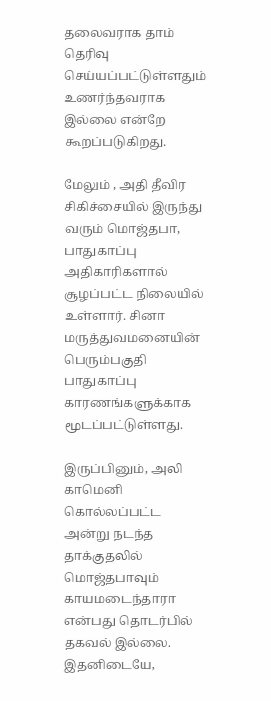தலைவராக தாம் தெரிவு செய்யப்பட்டுள்ளதும் உணர்ந்தவராக இல்லை என்றே கூறப்படுகிறது.

மேலும் , அதி தீவிர சிகிச்சையில் இருந்து வரும் மொஜ்தபா, பாதுகாப்பு அதிகாரிகளால் சூழப்பட்ட நிலையில் உள்ளார். சினா மருத்துவமனையின் பெரும்பகுதி பாதுகாப்பு காரணங்களுக்காக மூடப்பட்டுள்ளது.

இருப்பினும், அலி காமெனி கொல்லப்பட்ட அன்று நடந்த தாக்குதலில் மொஜ்தபாவும் காயமடைந்தாரா என்பது தொடர்பில் தகவல் இல்லை. இதனிடையே,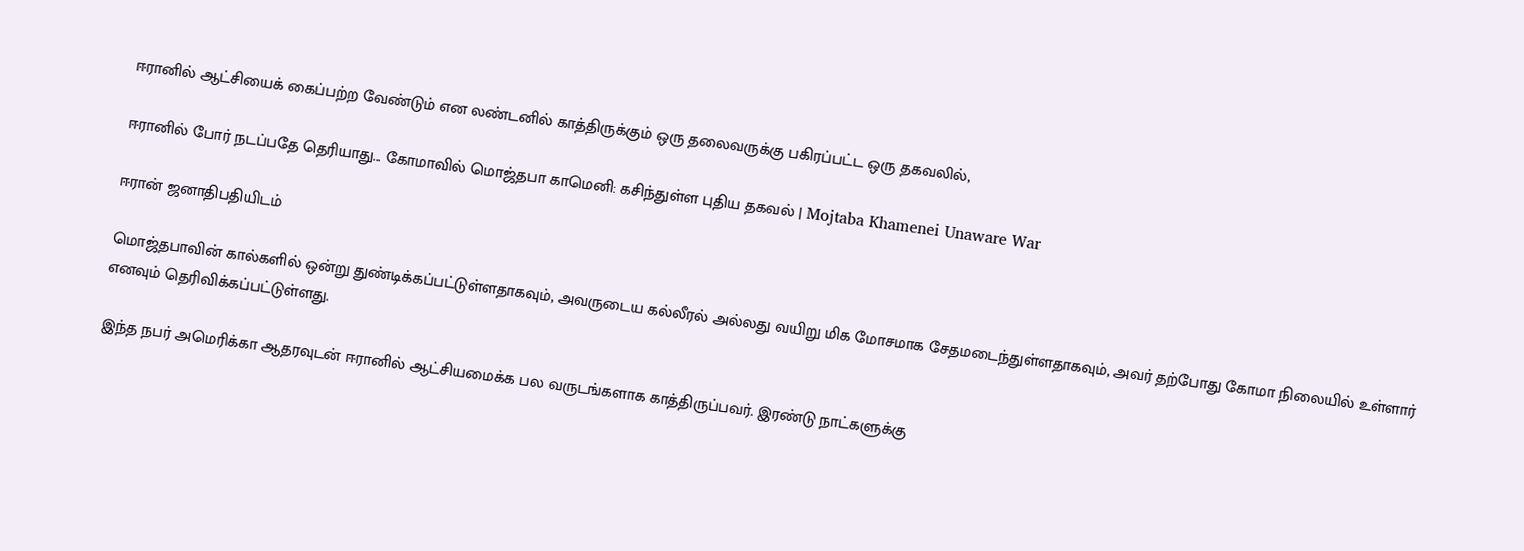ஈரானில் ஆட்சியைக் கைப்பற்ற வேண்டும் என லண்டனில் காத்திருக்கும் ஒரு தலைவருக்கு பகிரப்பட்ட ஒரு தகவலில்,

ஈரானில் போர் நடப்பதே தெரியாது... கோமாவில் மொஜ்தபா காமெனி: கசிந்துள்ள புதிய தகவல் | Mojtaba Khamenei Unaware War

ஈரான் ஜனாதிபதியிடம்

மொஜ்தபாவின் கால்களில் ஒன்று துண்டிக்கப்பட்டுள்ளதாகவும், அவருடைய கல்லீரல் அல்லது வயிறு மிக மோசமாக சேதமடைந்துள்ளதாகவும், அவர் தற்போது கோமா நிலையில் உள்ளார் எனவும் தெரிவிக்கப்பட்டுள்ளது.

இந்த நபர் அமெரிக்கா ஆதரவுடன் ஈரானில் ஆட்சியமைக்க பல வருடங்களாக காத்திருப்பவர். இரண்டு நாட்களுக்கு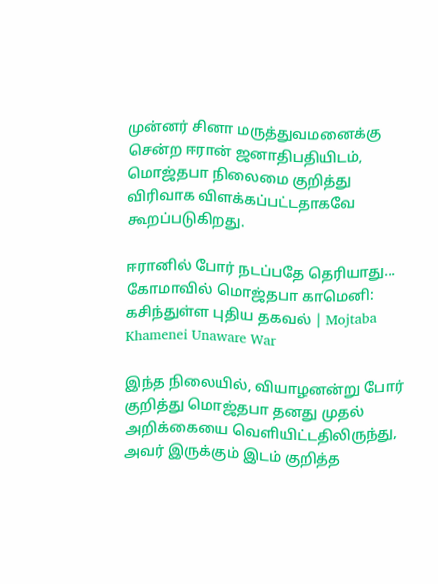முன்னர் சினா மருத்துவமனைக்கு சென்ற ஈரான் ஜனாதிபதியிடம், மொஜ்தபா நிலைமை குறித்து விரிவாக விளக்கப்பட்டதாகவே கூறப்படுகிறது.

ஈரானில் போர் நடப்பதே தெரியாது... கோமாவில் மொஜ்தபா காமெனி: கசிந்துள்ள புதிய தகவல் | Mojtaba Khamenei Unaware War

இந்த நிலையில், வியாழனன்று போர் குறித்து மொஜ்தபா தனது முதல் அறிக்கையை வெளியிட்டதிலிருந்து, அவர் இருக்கும் இடம் குறித்த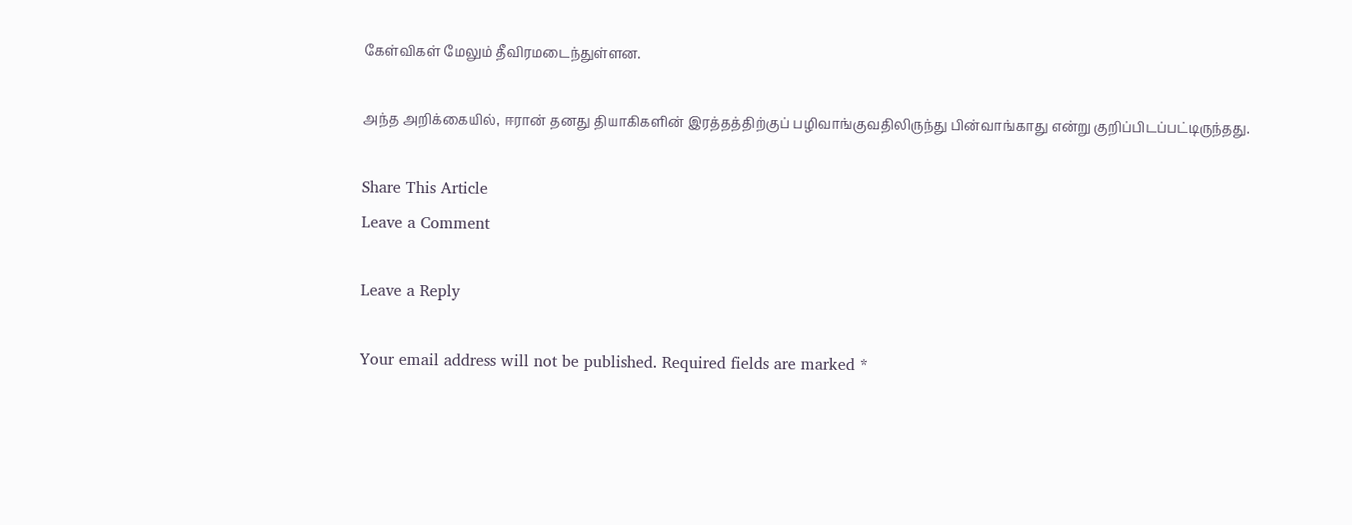கேள்விகள் மேலும் தீவிரமடைந்துள்ளன.

அந்த அறிக்கையில், ஈரான் தனது தியாகிகளின் இரத்தத்திற்குப் பழிவாங்குவதிலிருந்து பின்வாங்காது என்று குறிப்பிடப்பட்டிருந்தது.

Share This Article
Leave a Comment

Leave a Reply

Your email address will not be published. Required fields are marked *